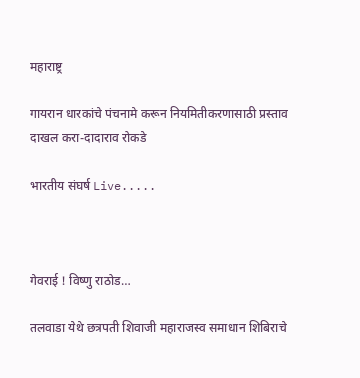महाराष्ट्र

गायरान धारकांचे पंचनामे करून नियमितीकरणासाठी प्रस्ताव दाखल करा-दादाराव रोकडे

भारतीय संघर्ष Live.....



गेवराई ! विष्णु राठोड…

तलवाडा येथे छत्रपती शिवाजी महाराजस्व समाधान शिबिराचे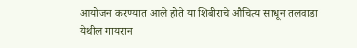आयोजन करण्यात आले होते या शिबीराचे औचित्य साधून तलवाडा येथील गायरान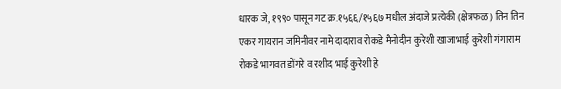धारक जे, १९९० पासून गट क्र.१५६६/१५६७ मधील अंदाजे प्रत्येकी (क्षेत्रफळ) तिन तिन एकर गायरान जमिनीवर नामे दादाराव रोकडे मैनोदीन कुरेशी खाजाभाई कुरेशी गंगाराम रोकडे भागवत डोंगरे व रशीद भाई कुरेशी हे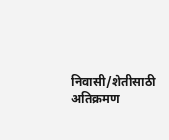निवासी/शेतीसाठी अतिक्रमण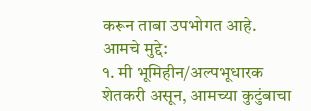करून ताबा उपभोगत आहे.
आमचे मुद्दे:
१. मी भूमिहीन/अल्पभूधारक शेतकरी असून, आमच्या कुटुंबाचा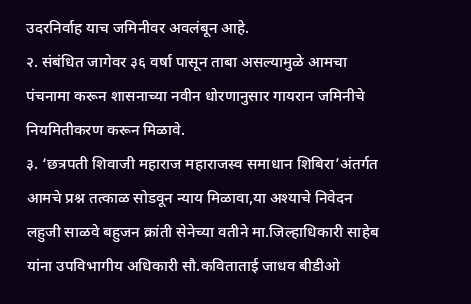उदरनिर्वाह याच जमिनीवर अवलंबून आहे.
२. संबंधित जागेवर ३६ वर्षा पासून ताबा असल्यामुळे आमचा पंचनामा करून शासनाच्या नवीन धोरणानुसार गायरान जमिनीचे नियमितीकरण करून मिळावे.
३. ‘छत्रपती शिवाजी महाराज महाराजस्व समाधान शिबिरा’अंतर्गत आमचे प्रश्न तत्काळ सोडवून न्याय मिळावा,या अश्याचे निवेदन लहुजी साळवे बहुजन क्रांती सेनेच्या वतीने मा.जिल्हाधिकारी साहेब यांना उपविभागीय अधिकारी सौ.कविताताई जाधव बीडीओ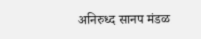अनिरुध्द सानप मंडळ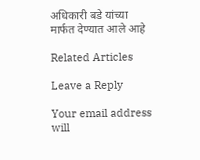अधिकारी बडे यांच्या मार्फत देण्यात आले आहे

Related Articles

Leave a Reply

Your email address will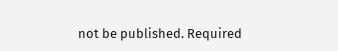not be published. Required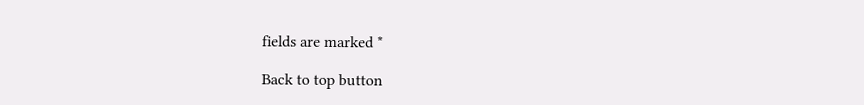fields are marked *

Back to top button